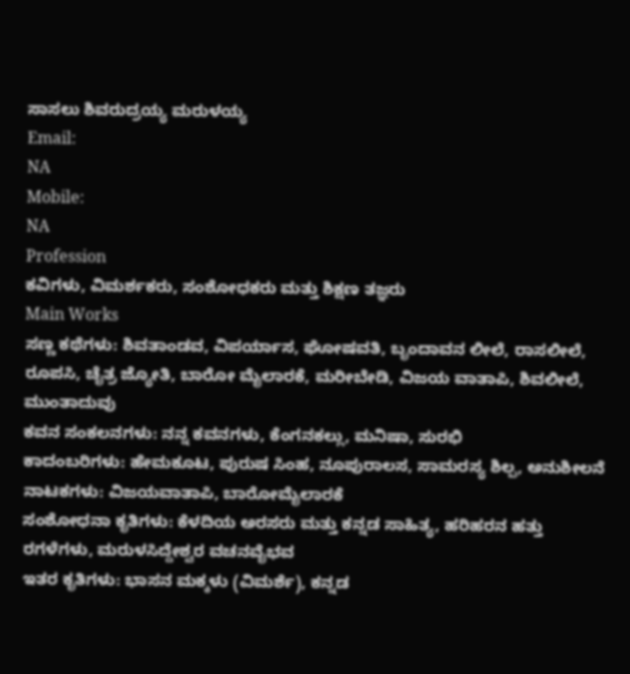ಸಾಸಲು ಶಿವರುದ್ರಯ್ಯ ಮರುಳಯ್ಯ
Email:
NA
Mobile:
NA
Profession
ಕವಿಗಳು, ವಿಮರ್ಶಕರು, ಸಂಶೋಧಕರು ಮತ್ತು ಶಿಕ್ಷಣ ತಜ್ಞರು
Main Works
ಸಣ್ಣ ಕಥೆಗಳು: ಶಿವತಾಂಡವ, ವಿಪರ್ಯಾಸ, ಘೋಷವತಿ, ಬೃಂದಾವನ ಲೀಲೆ, ರಾಸಲೀಲೆ, ರೂಪಸಿ, ಚೈತ್ರ ಜ್ಯೋತಿ, ಬಾರೋ ಮೈಲಾರಕೆ, ಮರೀಬೇಡಿ, ವಿಜಯ ವಾತಾಪಿ, ಶಿವಲೀಲೆ, ಮುಂತಾದುವು
ಕವನ ಸಂಕಲನಗಳು: ನನ್ನ ಕವನಗಳು, ಕೆಂಗನಕಲ್ಲು, ಮನಿಷಾ, ಸುರಭಿ
ಕಾದಂಬರಿಗಳು: ಹೇಮಕೂಟ, ಪುರುಷ ಸಿಂಹ, ನೂಪುರಾಲಸ, ಸಾಮರಸ್ಯ ಶಿಲ್ಪ, ಅನುಶೀಲನೆ
ನಾಟಕಗಳು: ವಿಜಯವಾತಾಪಿ, ಬಾರೋಮೈಲಾರಕೆ
ಸಂಶೋಧನಾ ಕೃತಿಗಳು: ಕೆಳದಿಯ ಅರಸರು ಮತ್ತು ಕನ್ನಡ ಸಾಹಿತ್ಯ, ಹರಿಹರನ ಹತ್ತು ರಗಳೆಗಳು, ಮರುಳಸಿದ್ದೇಶ್ವರ ವಚನವೈಭವ
ಇತರ ಕೃತಿಗಳು: ಭಾಸನ ಮಕ್ಕಳು (ವಿಮರ್ಶೆ), ಕನ್ನಡ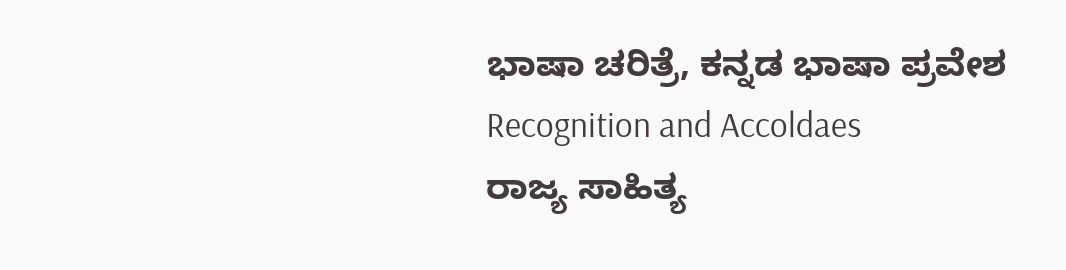ಭಾಷಾ ಚರಿತ್ರೆ, ಕನ್ನಡ ಭಾಷಾ ಪ್ರವೇಶ
Recognition and Accoldaes
ರಾಜ್ಯ ಸಾಹಿತ್ಯ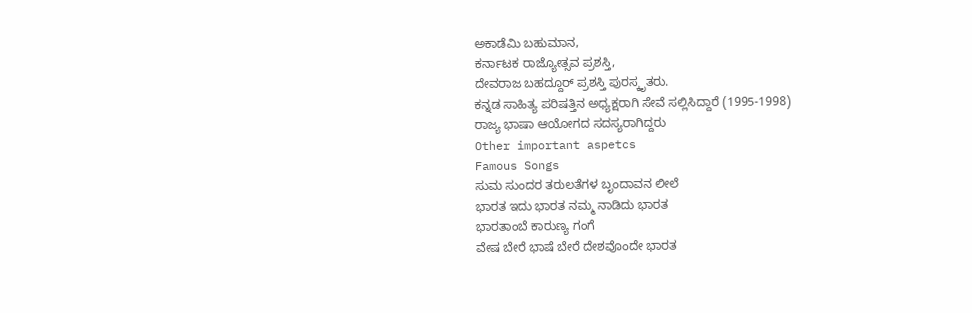ಅಕಾಡೆಮಿ ಬಹುಮಾನ,
ಕರ್ನಾಟಕ ರಾಜ್ಯೋತ್ಸವ ಪ್ರಶಸ್ತಿ,
ದೇವರಾಜ ಬಹದ್ದೂರ್ ಪ್ರಶಸ್ತಿ ಪುರಸ್ಕೃತರು.
ಕನ್ನಡ ಸಾಹಿತ್ಯ ಪರಿಷತ್ತಿನ ಅಧ್ಯಕ್ಷರಾಗಿ ಸೇವೆ ಸಲ್ಲಿಸಿದ್ದಾರೆ (1995-1998)
ರಾಜ್ಯ ಭಾಷಾ ಆಯೋಗದ ಸದಸ್ಯರಾಗಿದ್ದರು
Other important aspetcs
Famous Songs
ಸುಮ ಸುಂದರ ತರುಲತೆಗಳ ಬೃಂದಾವನ ಲೀಲೆ
ಭಾರತ ಇದು ಭಾರತ ನಮ್ಮ ನಾಡಿದು ಭಾರತ
ಭಾರತಾಂಬೆ ಕಾರುಣ್ಯ ಗಂಗೆ
ವೇಷ ಬೇರೆ ಭಾಷೆ ಬೇರೆ ದೇಶವೊಂದೇ ಭಾರತ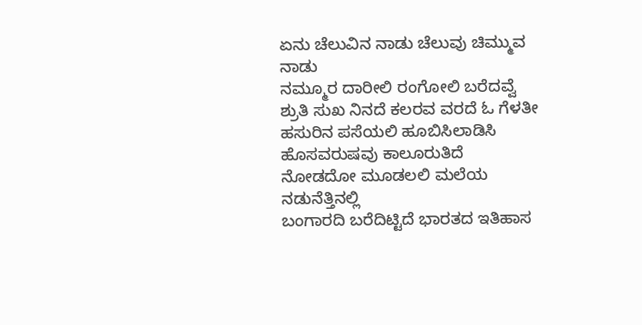ಏನು ಚೆಲುವಿನ ನಾಡು ಚೆಲುವು ಚಿಮ್ಮುವ ನಾಡು
ನಮ್ಮೂರ ದಾರೀಲಿ ರಂಗೋಲಿ ಬರೆದವ್ವೆ
ಶ್ರುತಿ ಸುಖ ನಿನದೆ ಕಲರವ ವರದೆ ಓ ಗೆಳತೀ
ಹಸುರಿನ ಪಸೆಯಲಿ ಹೂಬಿಸಿಲಾಡಿಸಿ ಹೊಸವರುಷವು ಕಾಲೂರುತಿದೆ
ನೋಡದೋ ಮೂಡಲಲಿ ಮಲೆಯ ನಡುನೆತ್ತಿನಲ್ಲಿ
ಬಂಗಾರದಿ ಬರೆದಿಟ್ಟಿದೆ ಭಾರತದ ಇತಿಹಾಸ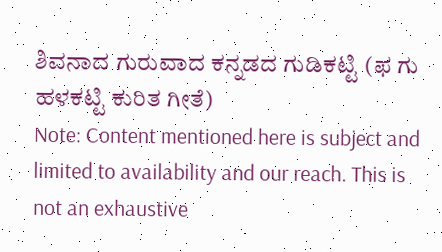ಶಿವನಾದ ಗುರುವಾದ ಕನ್ನಡದ ಗುಡಿಕಟ್ಟಿ (ಫ ಗು ಹಳಕಟ್ಟಿ ಕುರಿತ ಗೀತೆ)
Note: Content mentioned here is subject and limited to availability and our reach. This is not an exhaustive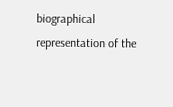biographical representation of the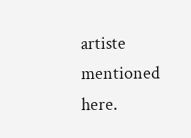artiste mentioned here.